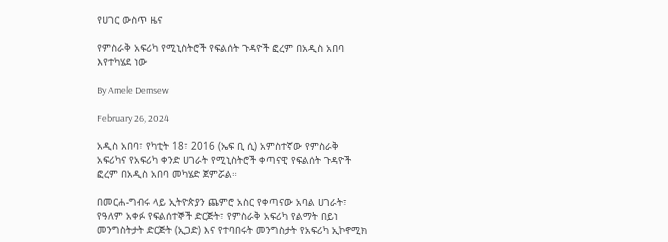የሀገር ውስጥ ዜና

የምስራቅ አፍሪካ የሚኒስትሮች የፍልሰት ጉዳዮች ፎረም በአዲስ አበባ እየተካሄደ ነው

By Amele Demsew

February 26, 2024

አዲስ አበባ፣ የካቲት 18፣ 2016 (ኤፍ ቢ ሲ) አምስተኛው የምስራቅ አፍሪካና የአፍሪካ ቀንድ ሀገራት የሚኒስትሮች ቀጣናዊ የፍልሰት ጉዳዮች ፎረም በአዲስ አበባ መካሄድ ጀምሯል።

በመርሐ-ግብሩ ላይ ኢትዮጵያን ጨምሮ አስር የቀጣናው አባል ሀገራት፣ የዓለም አቀፉ የፍልሰተኞች ድርጅት፣ የምስራቅ አፍሪካ የልማት በይነ መንግስትታት ድርጅት (ኢጋድ) እና የተባበሩት መንግስታት የአፍሪካ ኢኮኖሚክ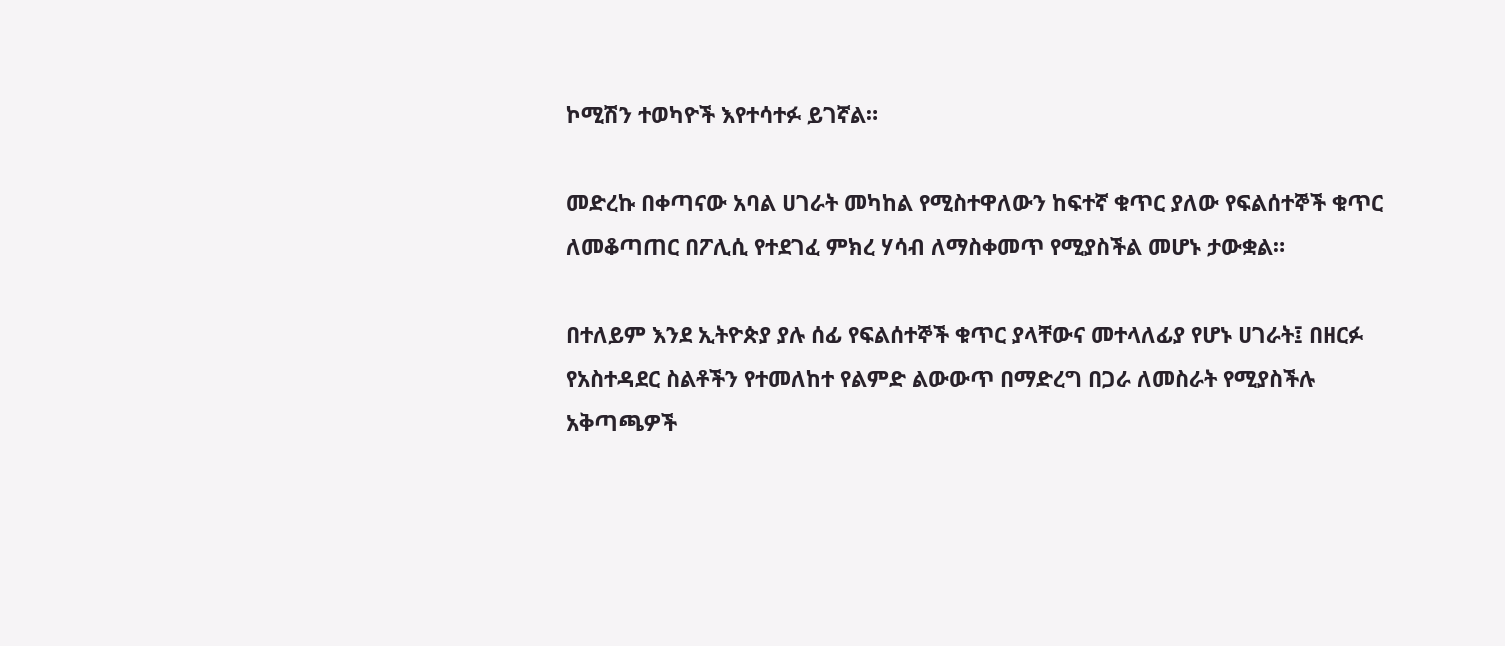ኮሚሽን ተወካዮች እየተሳተፉ ይገኛል።

መድረኩ በቀጣናው አባል ሀገራት መካከል የሚስተዋለውን ከፍተኛ ቁጥር ያለው የፍልሰተኞች ቁጥር ለመቆጣጠር በፖሊሲ የተደገፈ ምክረ ሃሳብ ለማስቀመጥ የሚያስችል መሆኑ ታውቋል።

በተለይም እንደ ኢትዮጵያ ያሉ ሰፊ የፍልሰተኞች ቁጥር ያላቸውና መተላለፊያ የሆኑ ሀገራት፤ በዘርፉ የአስተዳደር ስልቶችን የተመለከተ የልምድ ልውውጥ በማድረግ በጋራ ለመስራት የሚያስችሉ አቅጣጫዎች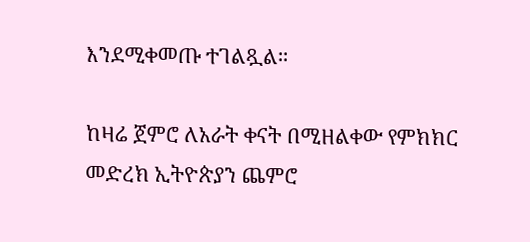እንደሚቀመጡ ተገልጿል።

ከዛሬ ጀምሮ ለአራት ቀናት በሚዘልቀው የምክክር መድረክ ኢትዮጵያን ጨምሮ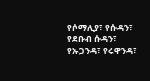የሶማሊያ፣ የሱዳን፣ የደቡብ ሱዳን፣ የኡጋንዳ፣ የሩዋንዳ፣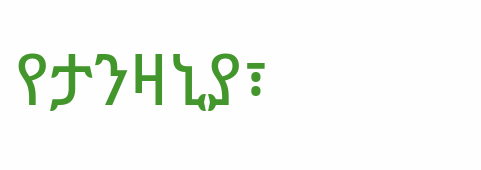የታንዛኒያ፣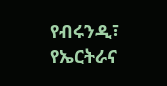የብሩንዲ፣ የኤርትራና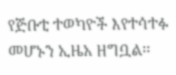የጅቡቲ ተወካዮች እየተሳተፉ መሆኑን ኢዜአ ዘግቧል፡፡